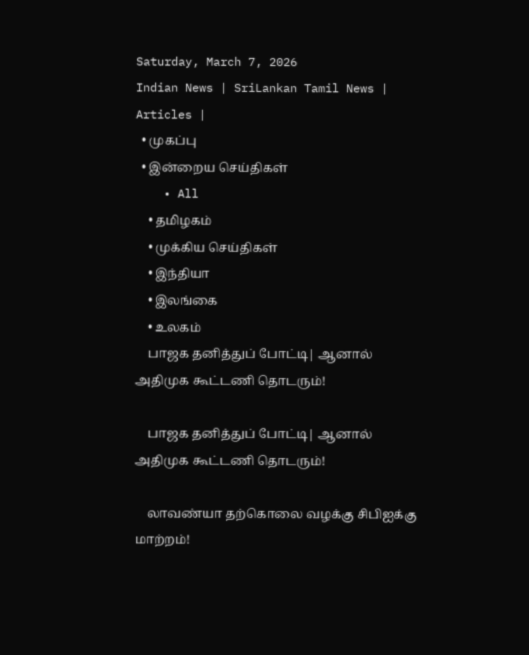Saturday, March 7, 2026
Indian News | SriLankan Tamil News | Articles |
  • முகப்பு
  • இன்றைய செய்திகள்
    • All
    • தமிழகம்
    • முக்கிய செய்திகள்
    • இந்தியா
    • இலங்கை
    • உலகம்
    பாஜக தனித்துப் போட்டி| ஆனால் அதிமுக கூட்டணி தொடரும்!

    பாஜக தனித்துப் போட்டி| ஆனால் அதிமுக கூட்டணி தொடரும்!

    லாவண்யா தற்கொலை வழக்கு சிபிஐக்கு மாற்றம்!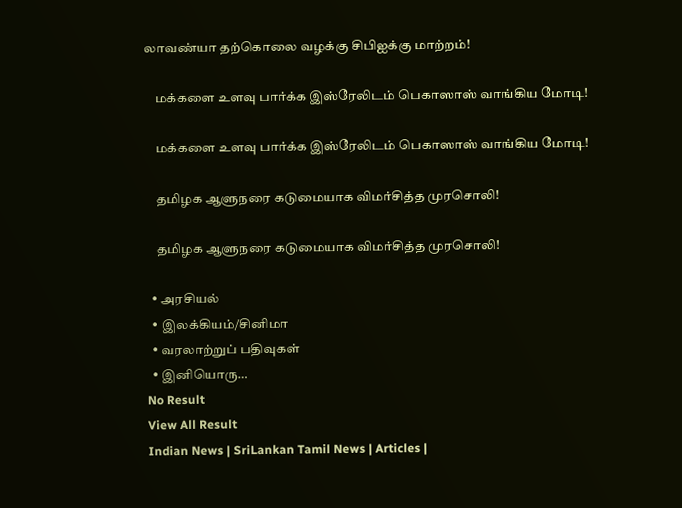லாவண்யா தற்கொலை வழக்கு சிபிஐக்கு மாற்றம்!

    மக்களை உளவு பார்க்க இஸ்ரேலிடம் பெகாஸாஸ் வாங்கிய மோடி!

    மக்களை உளவு பார்க்க இஸ்ரேலிடம் பெகாஸாஸ் வாங்கிய மோடி!

    தமிழக ஆளுநரை கடுமையாக விமர்சித்த முரசொலி!

    தமிழக ஆளுநரை கடுமையாக விமர்சித்த முரசொலி!

  • அரசியல்
  • இலக்கியம்/சினிமா
  • வரலாற்றுப் பதிவுகள்
  • இனியொரு…
No Result
View All Result
Indian News | SriLankan Tamil News | Articles |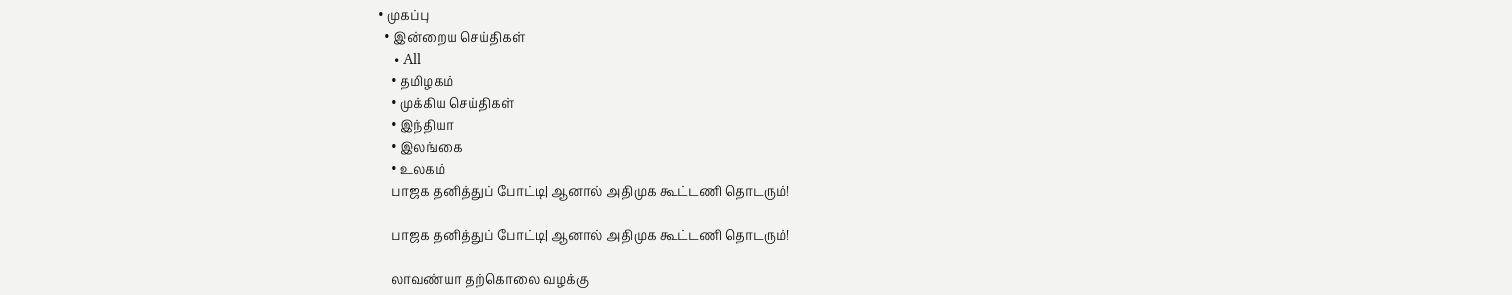• முகப்பு
  • இன்றைய செய்திகள்
    • All
    • தமிழகம்
    • முக்கிய செய்திகள்
    • இந்தியா
    • இலங்கை
    • உலகம்
    பாஜக தனித்துப் போட்டி| ஆனால் அதிமுக கூட்டணி தொடரும்!

    பாஜக தனித்துப் போட்டி| ஆனால் அதிமுக கூட்டணி தொடரும்!

    லாவண்யா தற்கொலை வழக்கு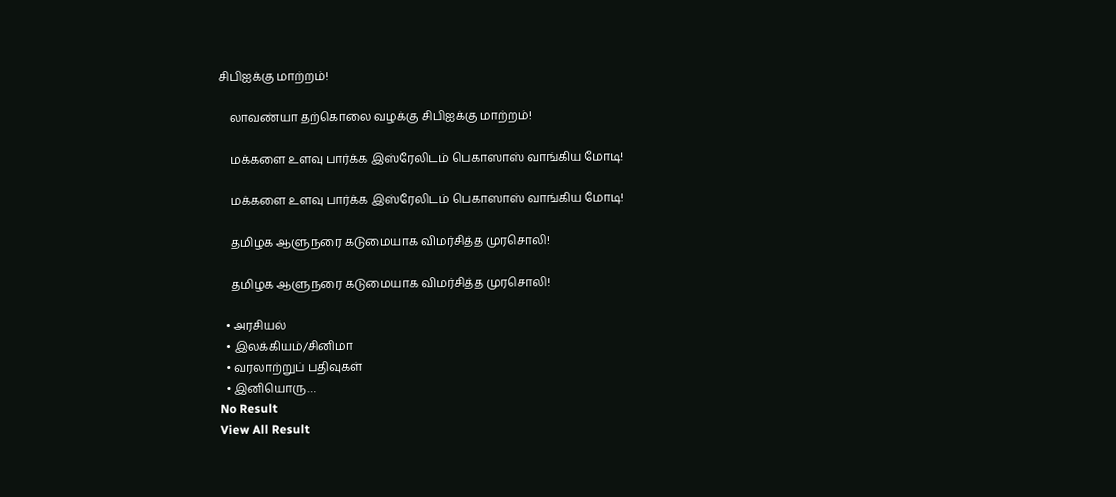சிபிஐக்கு மாற்றம்!

    லாவண்யா தற்கொலை வழக்கு சிபிஐக்கு மாற்றம்!

    மக்களை உளவு பார்க்க இஸ்ரேலிடம் பெகாஸாஸ் வாங்கிய மோடி!

    மக்களை உளவு பார்க்க இஸ்ரேலிடம் பெகாஸாஸ் வாங்கிய மோடி!

    தமிழக ஆளுநரை கடுமையாக விமர்சித்த முரசொலி!

    தமிழக ஆளுநரை கடுமையாக விமர்சித்த முரசொலி!

  • அரசியல்
  • இலக்கியம்/சினிமா
  • வரலாற்றுப் பதிவுகள்
  • இனியொரு…
No Result
View All Result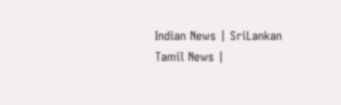Indian News | SriLankan Tamil News |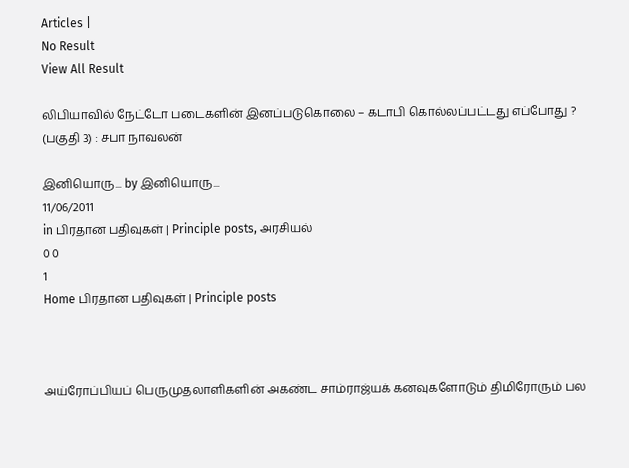Articles |
No Result
View All Result

லிபியாவில் நேட்டோ படைகளின் இனப்படுகொலை – கடாபி கொல்லப்பட்டது எப்போது ? (பகுதி 3) : சபா நாவலன்

இனியொரு... by இனியொரு...
11/06/2011
in பிரதான பதிவுகள் | Principle posts, அரசியல்
0 0
1
Home பிரதான பதிவுகள் | Principle posts



அய்ரோப்பியப் பெருமுதலாளிகளின் அகண்ட சாம்ராஜ்யக் கனவுகளோடும் திமிரோரும் பல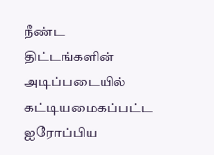நீண்ட திட்டங்களின் அடிப்படையில் கட்டியமைகப்பட்ட ஐரோப்பிய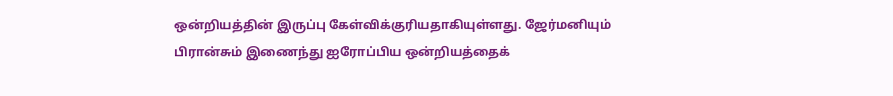ஒன்றியத்தின் இருப்பு கேள்விக்குரியதாகியுள்ளது. ஜேர்மனியும் பிரான்சும் இணைந்து ஐரோப்பிய ஒன்றியத்தைக்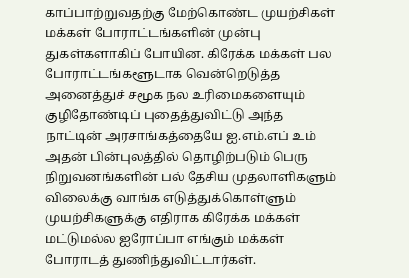காப்பாற்றுவதற்கு மேற்கொண்ட முயற்சிகள் மக்கள் போராட்டங்களின் முன்பு துகள்களாகிப் போயின. கிரேக்க மக்கள் பல போராட்டங்களூடாக வென்றெடுத்த அனைத்துச் சமூக நல உரிமைகளையும் குழிதோண்டிப் புதைத்துவிட்டு அந்த நாட்டின் அரசாங்கத்தையே ஐ.எம்.எப் உம் அதன் பின்புலத்தில் தொழிற்படும் பெரு நிறுவனங்களின் பல் தேசிய முதலாளிகளும் விலைக்கு வாங்க எடுத்துக்கொள்ளும் முயற்சிகளுக்கு எதிராக கிரேக்க மக்கள் மட்டுமல்ல ஐரோப்பா எங்கும் மக்கள் போராடத் துணிந்துவிட்டார்கள்.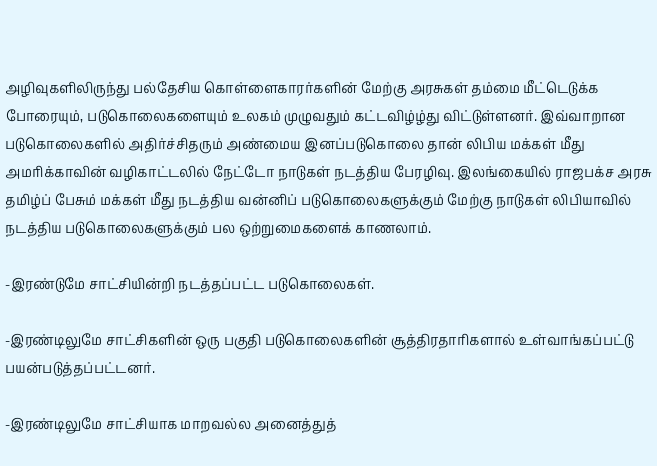அழிவுகளிலிருந்து பல்தேசிய கொள்ளைகாரர்களின் மேற்கு அரசுகள் தம்மை மீட்டெடுக்க போரையும், படுகொலைகளையும் உலகம் முழுவதும் கட்டவிழ்ழ்து விட்டுள்ளனர். இவ்வாறான படுகொலைகளில் அதிர்ச்சிதரும் அண்மைய இனப்படுகொலை தான் லிபிய மக்கள் மீது அமரிக்காவின் வழிகாட்டலில் நேட்டோ நாடுகள் நடத்திய பேரழிவு. இலங்கையில் ராஜபக்ச அரசு தமிழ்ப் பேசும் மக்கள் மீது நடத்திய வன்னிப் படுகொலைகளுக்கும் மேற்கு நாடுகள் லிபியாவில் நடத்திய படுகொலைகளுக்கும் பல ஒற்றுமைகளைக் காணலாம்.

-இரண்டுமே சாட்சியின்றி நடத்தப்பட்ட படுகொலைகள்.

-இரண்டிலுமே சாட்சிகளின் ஒரு பகுதி படுகொலைகளின் சூத்திரதாரிகளால் உள்வாங்கப்பட்டு பயன்படுத்தப்பட்டனர்.

-இரண்டிலுமே சாட்சியாக மாறவல்ல அனைத்துத்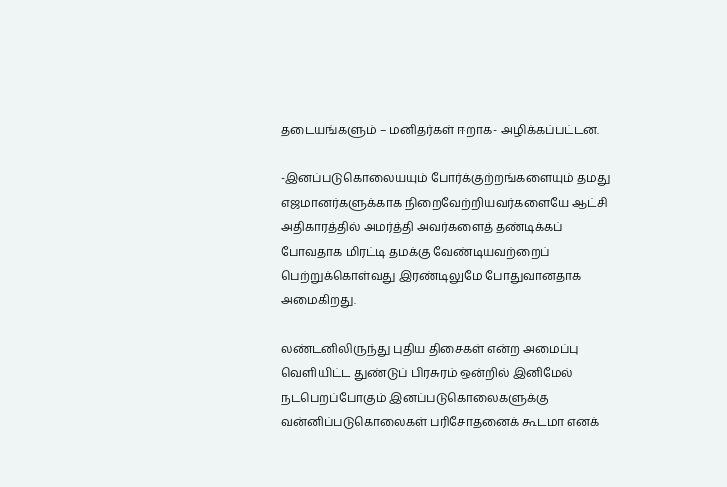தடையங்களும் – மனிதர்கள் ஈறாக- அழிக்கப்பட்டன.

-இனப்படுகொலையயும் போர்க்குற்றங்களையும் தமது எஜமானர்களுக்காக நிறைவேற்றியவர்களையே ஆட்சி அதிகாரத்தில் அமர்த்தி அவர்களைத் தண்டிக்கப் போவதாக மிரட்டி தமக்கு வேண்டியவற்றைப் பெற்றுக்கொள்வது இரண்டிலுமே போதுவானதாக அமைகிறது.

லண்டனிலிருந்து புதிய திசைகள் என்ற அமைப்பு வெளியிட்ட துண்டுப் பிரசுரம் ஒன்றில் இனிமேல் நடபெறப்போகும் இனப்படுகொலைகளுக்கு வன்னிப்படுகொலைகள் பரிசோதனைக் கூடமா எனக்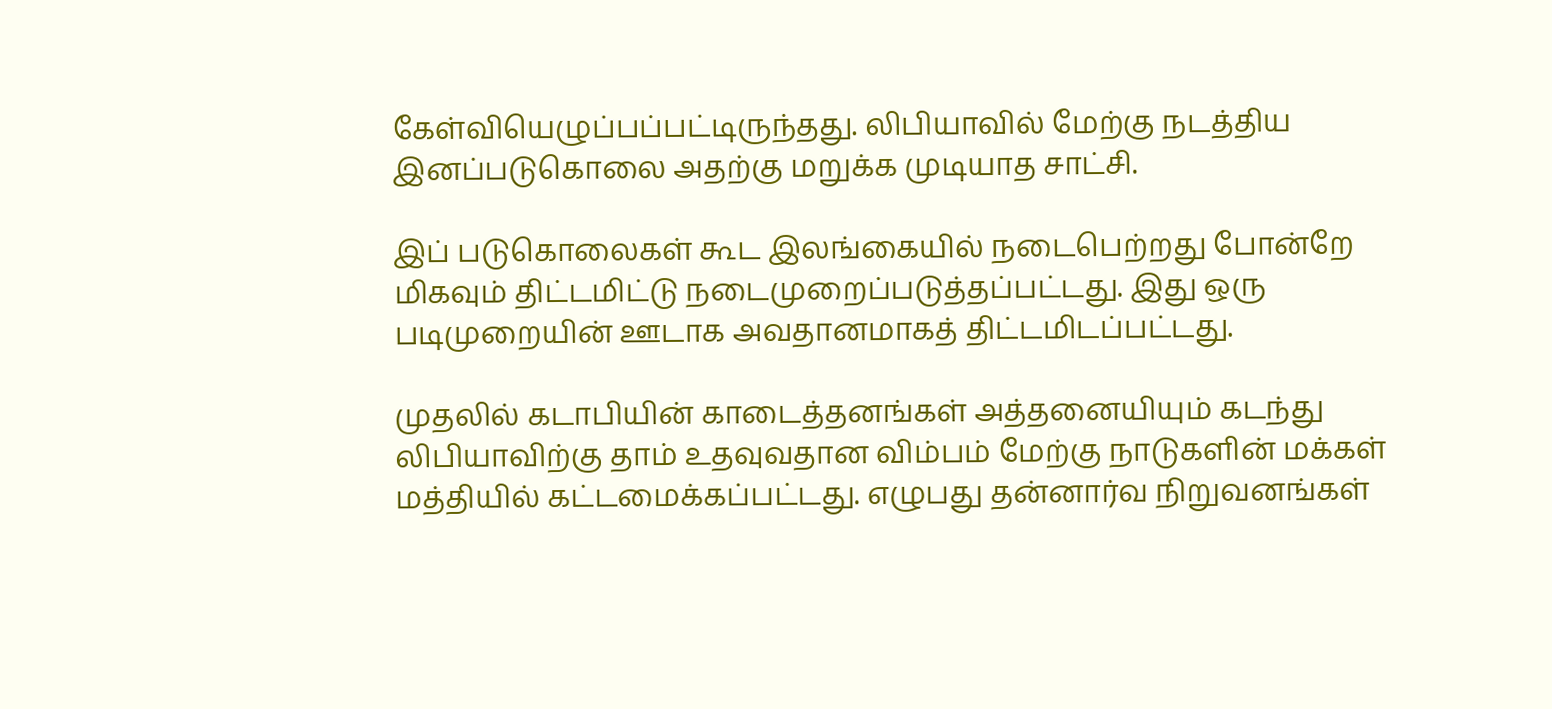கேள்வியெழுப்பப்பட்டிருந்தது. லிபியாவில் மேற்கு நடத்திய இனப்படுகொலை அதற்கு மறுக்க முடியாத சாட்சி.

இப் படுகொலைகள் கூட இலங்கையில் நடைபெற்றது போன்றே மிகவும் திட்டமிட்டு நடைமுறைப்படுத்தப்பட்டது. இது ஒரு படிமுறையின் ஊடாக அவதானமாகத் திட்டமிடப்பட்டது.

முதலில் கடாபியின் காடைத்தனங்கள் அத்தனையியும் கடந்து லிபியாவிற்கு தாம் உதவுவதான விம்பம் மேற்கு நாடுகளின் மக்கள் மத்தியில் கட்டமைக்கப்பட்டது. எழுபது தன்னார்வ நிறுவனங்கள்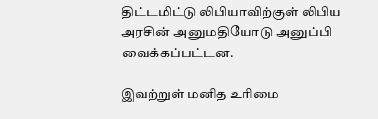திட்டமிட்டு லிபியாவிற்குள் லிபிய அரசின் அனுமதியோடு அனுப்பி வைக்கப்பட்டன.

இவற்றுள் மனித உரிமை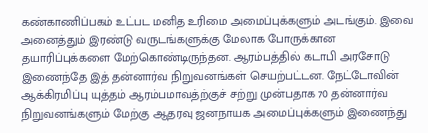கண்காணிப்பகம் உட்பட மனித உரிமை அமைப்புக்களும் அடங்கும். இவை அனைத்தும் இரண்டு வருடங்களுக்கு மேலாக போருக்கான தயாரிப்புக்களை மேற்கொண்டிருந்தன. ஆரம்பத்தில் கடாபி அரசோடு இணைந்தே இத் தன்னார்வ நிறுவனங்கள் செயற்பட்டன. நேட்டோவின் ஆக்கிரமிப்பு யுத்தம் ஆரம்பமாவத்ற்குச் சற்று முன்பதாக 70 தன்னார்வ நிறுவனங்களும் மேற்கு ஆதரவு ஜனநாயக அமைப்புக்களும் இணைந்து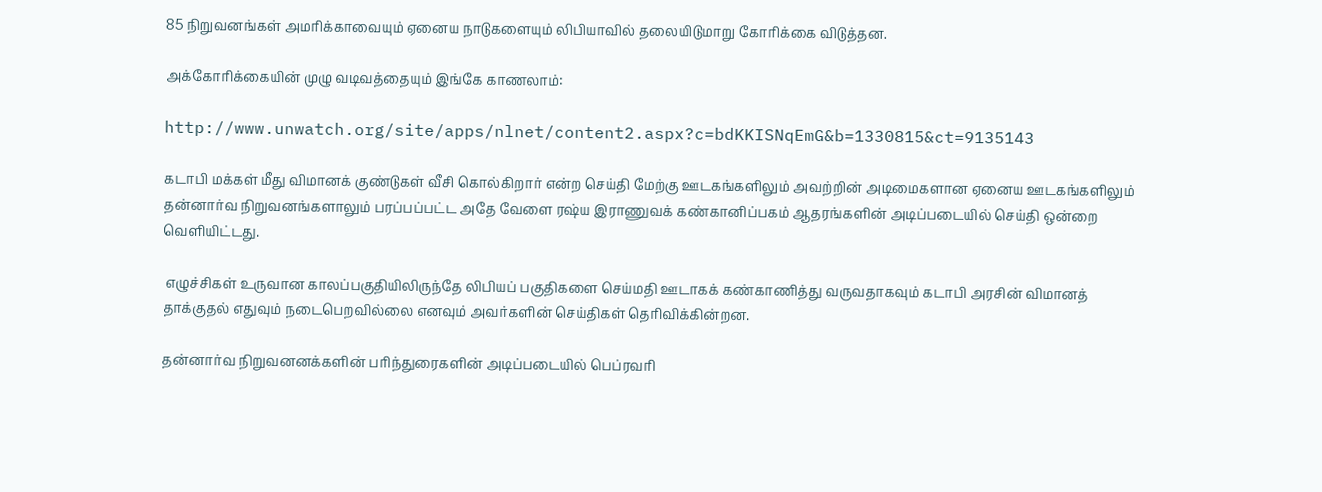85 நிறுவனங்கள் அமரிக்காவையும் ஏனைய நாடுகளையும் லிபியாவில் தலையிடுமாறு கோரிக்கை விடுத்தன.

அக்கோரிக்கையின் முழு வடிவத்தையும் இங்கே காணலாம்:

http://www.unwatch.org/site/apps/nlnet/content2.aspx?c=bdKKISNqEmG&b=1330815&ct=9135143

கடாபி மக்கள் மீது விமானக் குண்டுகள் வீசி கொல்கிறார் என்ற செய்தி மேற்கு ஊடகங்களிலும் அவற்றின் அடிமைகளான ஏனைய ஊடகங்களிலும் தன்னார்வ நிறுவனங்களாலும் பரப்பப்பட்ட அதே வேளை ரஷ்ய இராணுவக் கண்கானிப்பகம் ஆதரங்களின் அடிப்படையில் செய்தி ஒன்றை வெளியிட்டது.

 எழுச்சிகள் உருவான காலப்பகுதியிலிருந்தே லிபியப் பகுதிகளை செய்மதி ஊடாகக் கண்காணித்து வருவதாகவும் கடாபி அரசின் விமானத் தாக்குதல் எதுவும் நடைபெறவில்லை எனவும் அவர்களின் செய்திகள் தெரிவிக்கின்றன.

தன்னார்வ நிறுவனனக்களின் பரிந்துரைகளின் அடிப்படையில் பெப்ரவரி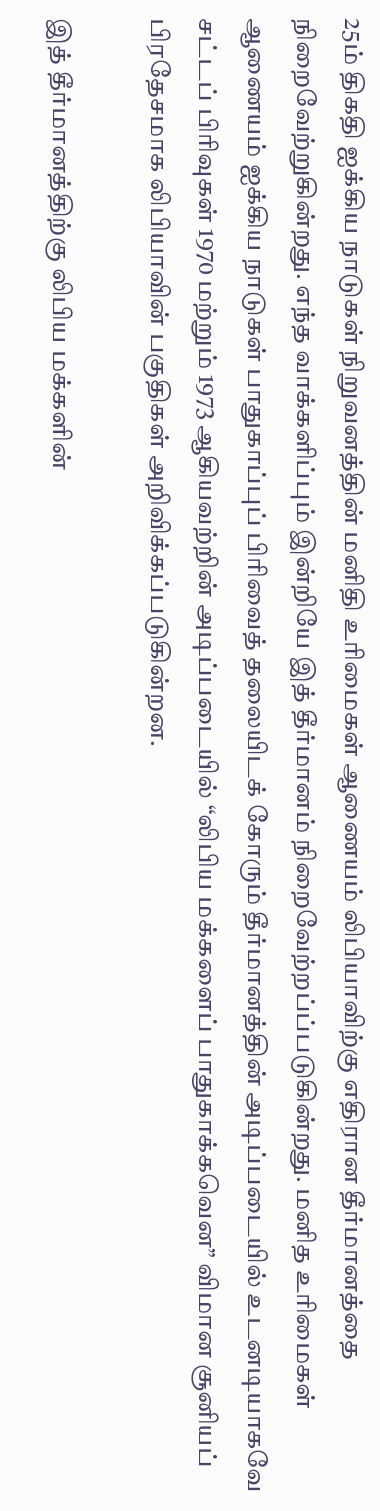25ம் திகதி ஐக்கிய நாடுகள் நிறுவனத்தின் மனிதி உரிமைகள் ஆணையம் லிபியாவிற்கு எதிரான தீர்மானத்தை நிறைவேற்றுகின்றது. எந்த வாக்களிப்பும் இன்றியே இத் தீர்மானம் நிறைவேற்றப்ப்படுகின்றது. மனித உரிமைகள் ஆணையம் ஐக்கிய நாடுகள் பாதுகாப்புப் பிரிவைத் தலையிடக் கோரும் தீர்மானத்தின் அடிப்படையில் உடனடியாகவே சட்டப் பிரிவுகள் 1970 மற்றும் 1973 ஆகியவற்றின் அடிப்படையில் “லிபிய மக்களைப் பாதுகாக்கவென” விமான சூனியப் பிரதேசமாக லிபியாவின் பகுதிகள் அறிவிக்கப்படுகின்றன.

இத் தீர்மானத்திற்கு லிபிய மக்களின்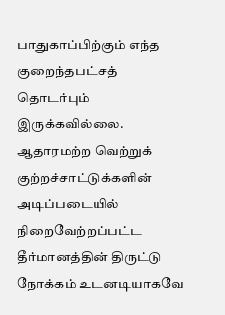பாதுகாப்பிற்கும் எந்த குறைந்தபட்சத் தொடர்பும் இருக்கவில்லை. ஆதாரமற்ற வெற்றுக் குற்றச்சாட்டுக்களின் அடிப்படையில் நிறைவேற்றப்பட்ட தீர்மானத்தின் திருட்டு நோக்கம் உடனடியாகவே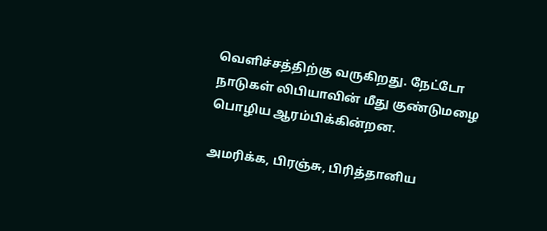வெளிச்சத்திற்கு வருகிறது. நேட்டோ நாடுகள் லிபியாவின் மீது குண்டுமழை பொழிய ஆரம்பிக்கின்றன.

அமரிக்க, பிரஞ்சு, பிரித்தானிய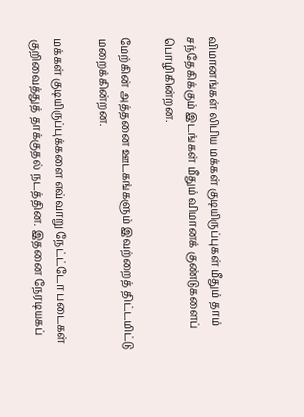விமானங்கள் லிபிய மக்கள் குடியிருப்புகள் மீதும் தாம் சந்தேகிக்கும் இடங்கள் மீதும் விமானக் குண்டுகளைப் பொழிகின்றன.

மேற்கின் அத்தனை ஊடகங்களும் இவற்றைத் திட்டமிட்டு மறைக்கின்றன.

மக்கள் குடியிருப்புக்களை எவ்வாறு நேட்ட்டோ படைகள் குறிவைத்துத் தாக்குதல் நடத்தின. இதனை நேரடியகப்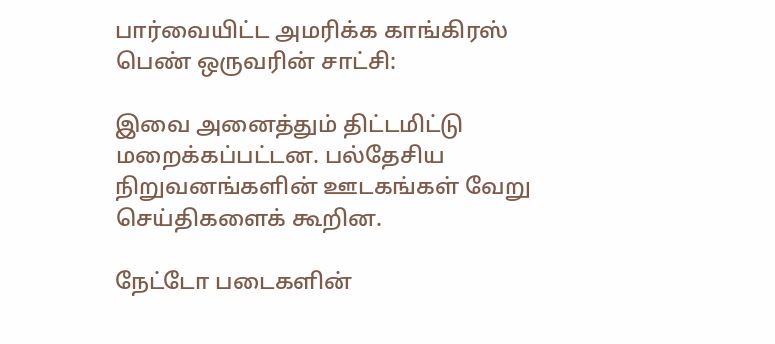பார்வையிட்ட அமரிக்க காங்கிரஸ் பெண் ஒருவரின் சாட்சி:

இவை அனைத்தும் திட்டமிட்டு மறைக்கப்பட்டன. பல்தேசிய நிறுவனங்களின் ஊடகங்கள் வேறு செய்திகளைக் கூறின.

நேட்டோ படைகளின்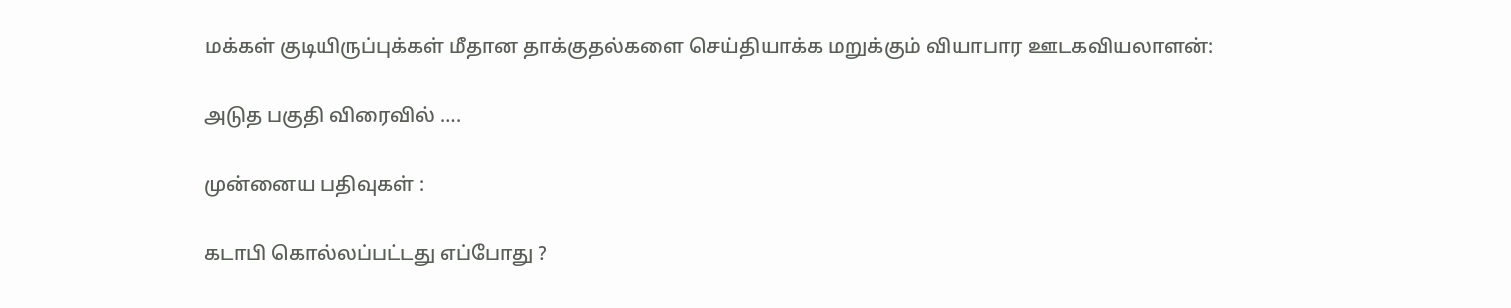மக்கள் குடியிருப்புக்கள் மீதான தாக்குதல்களை செய்தியாக்க மறுக்கும் வியாபார ஊடகவியலாளன்:

அடுத பகுதி விரைவில் ….

முன்னைய பதிவுகள் :

கடாபி கொல்லப்பட்டது எப்போது ?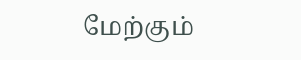மேற்கும்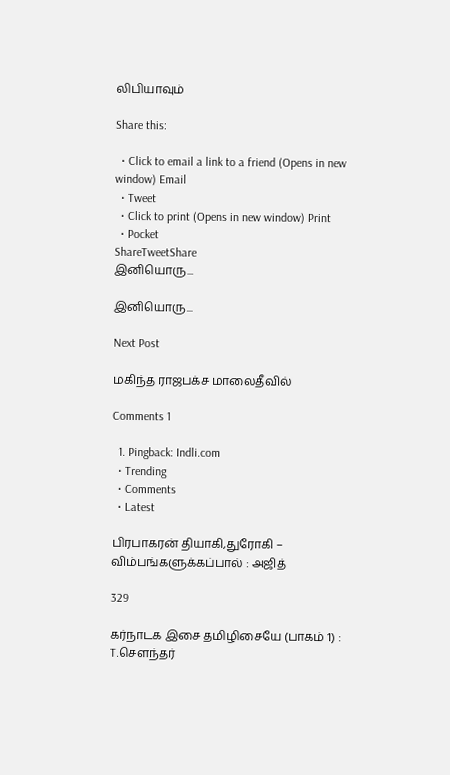லிபியாவும்

Share this:

  • Click to email a link to a friend (Opens in new window) Email
  • Tweet
  • Click to print (Opens in new window) Print
  • Pocket
ShareTweetShare
இனியொரு...

இனியொரு...

Next Post

மகிந்த ராஜபக்ச மாலைதீவில்

Comments 1

  1. Pingback: Indli.com
  • Trending
  • Comments
  • Latest

பிரபாகரன் தியாகி,துரோகி – விம்பங்களுக்கப்பால் : அஜித்

329

கர்நாடக இசை தமிழிசையே (பாகம் 1) : T.செளந்தர்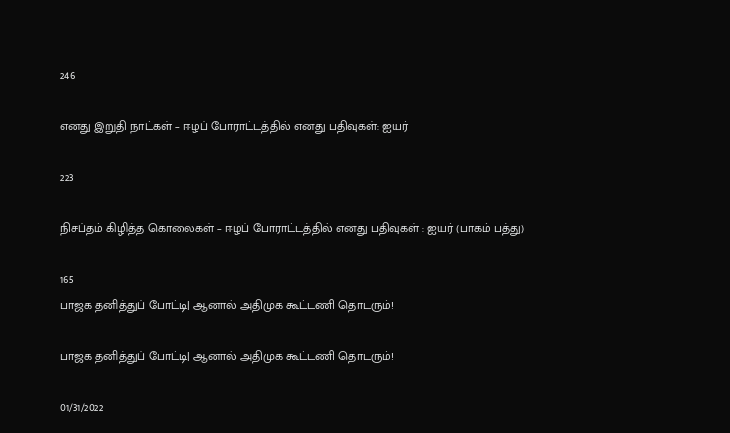246

எனது இறுதி நாட்கள் – ஈழப் போராட்டத்தில் எனது பதிவுகள்: ஐயர்

223

நிசப்தம் கிழித்த கொலைகள் – ஈழப் போராட்டத்தில் எனது பதிவுகள் : ஐயர் (பாகம் பத்து)

165
பாஜக தனித்துப் போட்டி| ஆனால் அதிமுக கூட்டணி தொடரும்!

பாஜக தனித்துப் போட்டி| ஆனால் அதிமுக கூட்டணி தொடரும்!

01/31/2022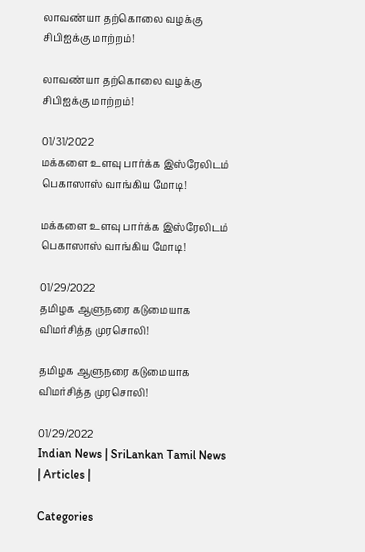லாவண்யா தற்கொலை வழக்கு சிபிஐக்கு மாற்றம்!

லாவண்யா தற்கொலை வழக்கு சிபிஐக்கு மாற்றம்!

01/31/2022
மக்களை உளவு பார்க்க இஸ்ரேலிடம் பெகாஸாஸ் வாங்கிய மோடி!

மக்களை உளவு பார்க்க இஸ்ரேலிடம் பெகாஸாஸ் வாங்கிய மோடி!

01/29/2022
தமிழக ஆளுநரை கடுமையாக விமர்சித்த முரசொலி!

தமிழக ஆளுநரை கடுமையாக விமர்சித்த முரசொலி!

01/29/2022
Indian News | SriLankan Tamil News | Articles |

Categories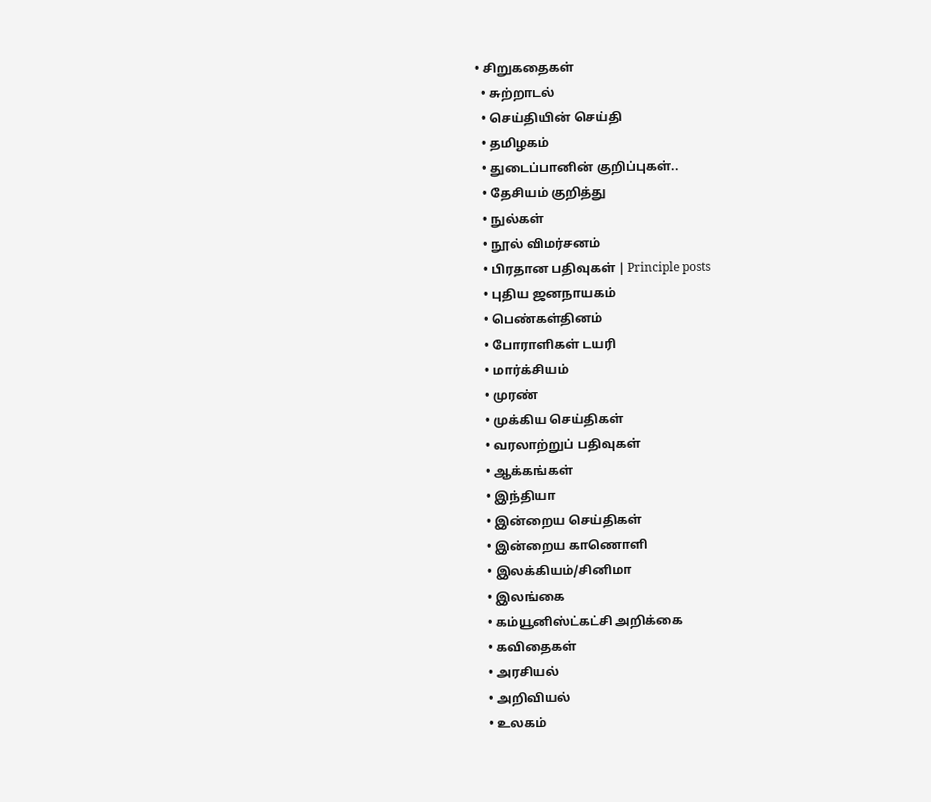• சிறுகதைகள்
  • சுற்றாடல்
  • செய்தியின் செய்தி
  • தமிழகம்
  • துடைப்பானின் குறிப்புகள்..
  • தேசியம் குறித்து
  • நுல்கள்
  • நூல் விமர்சனம்
  • பிரதான பதிவுகள் | Principle posts
  • புதிய ஜனநாயகம்
  • பெண்கள்தினம்
  • போராளிகள் டயரி
  • மார்க்சியம்
  • முரண்
  • முக்கிய செய்திகள்
  • வரலாற்றுப் பதிவுகள்
  • ஆக்கங்கள்
  • இந்தியா
  • இன்றைய செய்திகள்
  • இன்றைய காணொளி
  • இலக்கியம்/சினிமா
  • இலங்கை
  • கம்யூனிஸ்ட்கட்சி அறிக்கை
  • கவிதைகள்
  • அரசியல்
  • அறிவியல்
  • உலகம்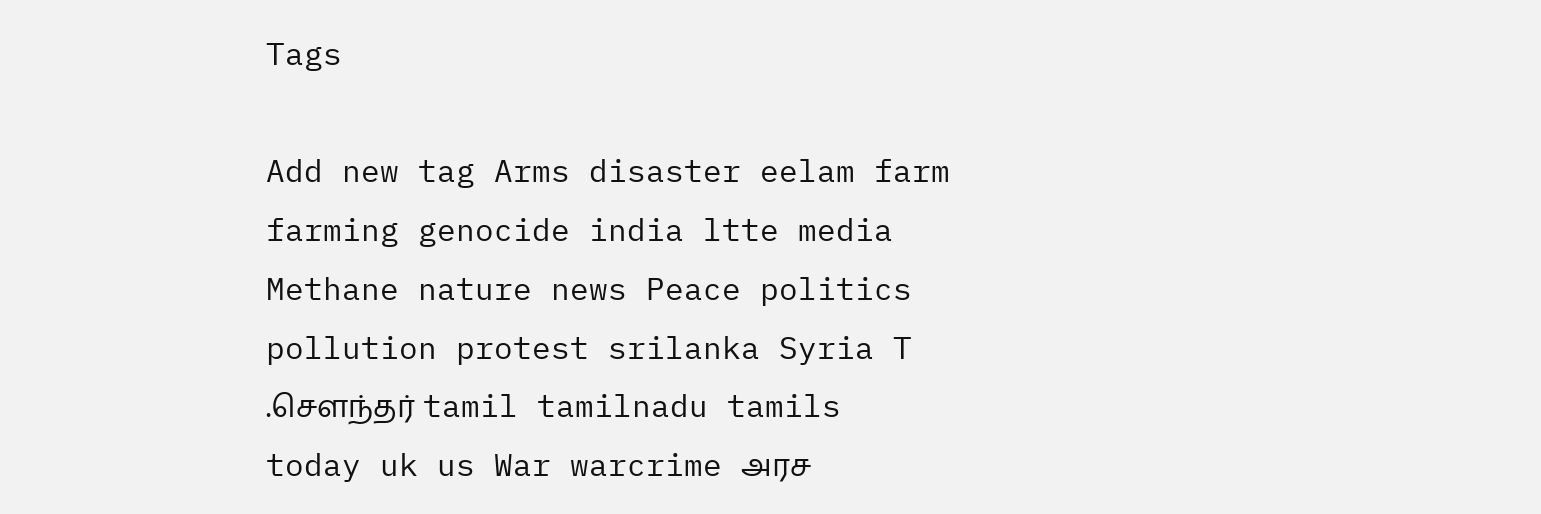Tags

Add new tag Arms disaster eelam farm farming genocide india ltte media Methane nature news Peace politics pollution protest srilanka Syria T .சௌந்தர் tamil tamilnadu tamils today uk us War warcrime அரச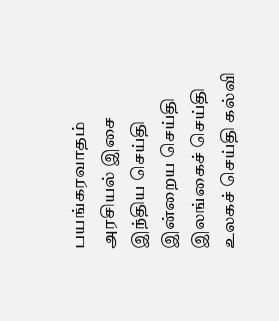பயங்கரவாதம் அரசியல் இசை இந்திய செய்தி இன்றைய செய்தி இலங்கைச் செய்தி உலகச் செய்தி கல்வி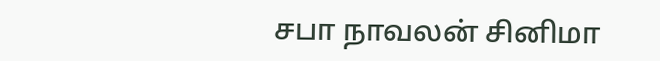சபா நாவலன் சினிமா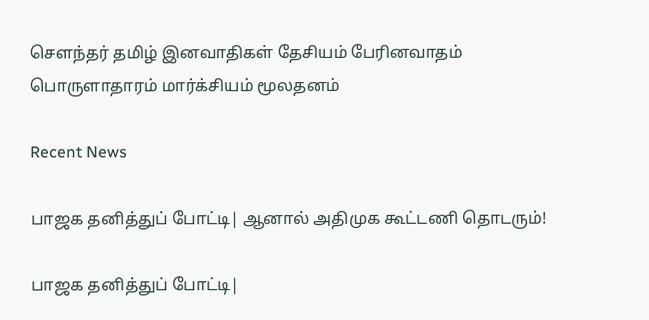சௌந்தர் தமிழ் இனவாதிகள் தேசியம் பேரினவாதம் பொருளாதாரம் மார்க்சியம் மூலதனம்

Recent News

பாஜக தனித்துப் போட்டி| ஆனால் அதிமுக கூட்டணி தொடரும்!

பாஜக தனித்துப் போட்டி|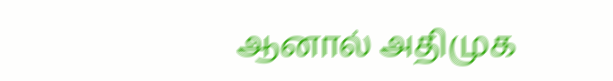ஆனால் அதிமுக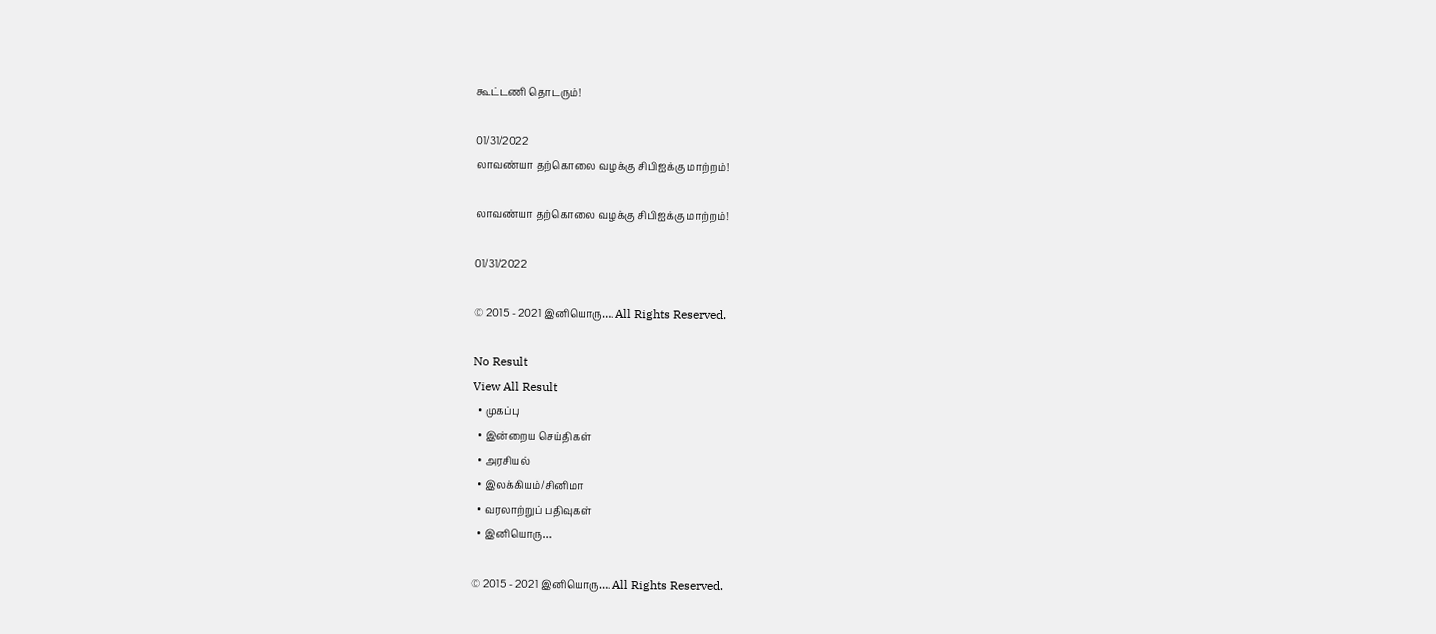கூட்டணி தொடரும்!

01/31/2022
லாவண்யா தற்கொலை வழக்கு சிபிஐக்கு மாற்றம்!

லாவண்யா தற்கொலை வழக்கு சிபிஐக்கு மாற்றம்!

01/31/2022

© 2015 - 2021 இனியொரு…. All Rights Reserved.

No Result
View All Result
  • முகப்பு
  • இன்றைய செய்திகள்
  • அரசியல்
  • இலக்கியம்/சினிமா
  • வரலாற்றுப் பதிவுகள்
  • இனியொரு…

© 2015 - 2021 இனியொரு…. All Rights Reserved.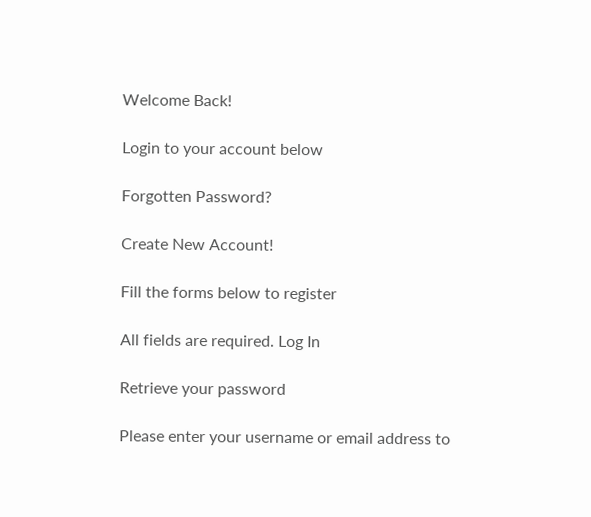Welcome Back!

Login to your account below

Forgotten Password?

Create New Account!

Fill the forms below to register

All fields are required. Log In

Retrieve your password

Please enter your username or email address to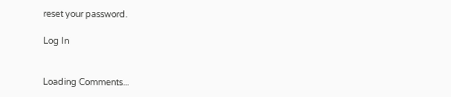reset your password.

Log In


Loading Comments...